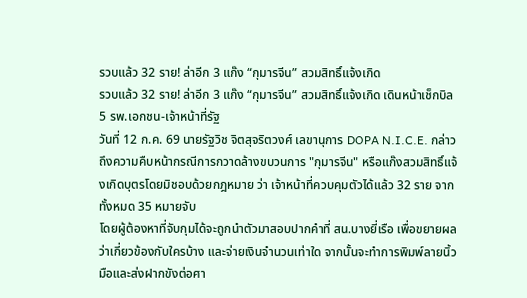รวบแล้ว 32 ราย! ล่าอีก 3 แก๊ง “กุมารจีน” สวมสิทธิ์แจ้งเกิด
รวบแล้ว 32 ราย! ล่าอีก 3 แก๊ง “กุมารจีน” สวมสิทธิ์แจ้งเกิด เดินหน้าเช็กบิล 5 รพ.เอกชน-เจ้าหน้าที่รัฐ
วันที่ 12 ก.ค. 69 นายรัฐวิช จิตสุจริตวงศ์ เลขานุการ DOPA N.I.C.E. กล่าวถึงความคืบหน้ากรณีการกวาดล้างขบวนการ "กุมารจีน" หรือแก๊งสวมสิทธิ์แจ้งเกิดบุตรโดยมิชอบด้วยกฎหมาย ว่า เจ้าหน้าที่ควบคุมตัวได้แล้ว 32 ราย จากทั้งหมด 35 หมายจับ
โดยผู้ต้องหาที่จับกุมได้จะถูกนำตัวมาสอบปากคำที่ สน.บางยี่เรือ เพื่อขยายผลว่าเกี่ยวข้องกับใครบ้าง และจ่ายเงินจำนวนเท่าใด จากนั้นจะทำการพิมพ์ลายนิ้วมือและส่งฝากขังต่อศา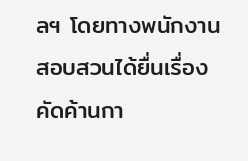ลฯ โดยทางพนักงานสอบสวนได้ยื่นเรื่องคัดค้านกา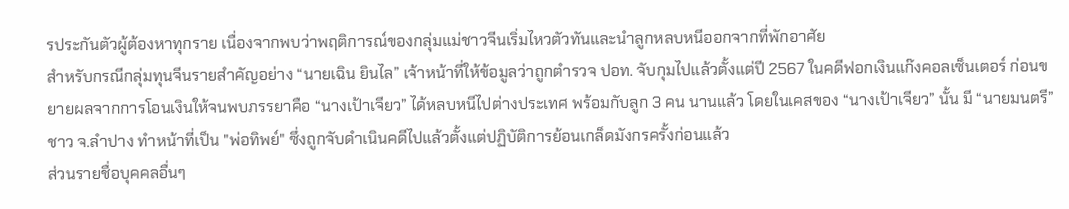รประกันตัวผู้ต้องหาทุกราย เนื่องจากพบว่าพฤติการณ์ของกลุ่มแม่ชาวจีนเริ่มไหวตัวทันและนำลูกหลบหนีออกจากที่พักอาศัย
สำหรับกรณีกลุ่มทุนจีนรายสำคัญอย่าง “นายเฉิน ยินไล” เจ้าหน้าที่ให้ข้อมูลว่าถูกตำรวจ ปอท. จับกุมไปแล้วตั้งแต่ปี 2567 ในคดีฟอกเงินแก๊งคอลเซ็นเตอร์ ก่อนขยายผลจากการโอนเงินให้จนพบภรรยาคือ “นางเป้าเจียว” ได้หลบหนีไปต่างประเทศ พร้อมกับลูก 3 คน นานแล้ว โดยในเคสของ “นางเป้าเจียว” นั้น มี “นายมนตรี” ชาว จ.ลำปาง ทำหน้าที่เป็น "พ่อทิพย์" ซึ่งถูกจับดำเนินคดีไปแล้วตั้งแต่ปฏิบัติการย้อนเกล็ดมังกรครั้งก่อนแล้ว
ส่วนรายชื่อบุคคลอื่นๆ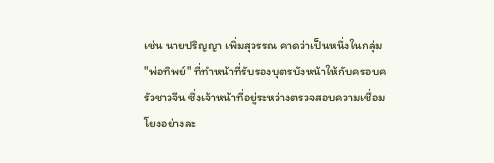เช่น นายปริญญา เพิ่มสุวรรณ คาดว่าเป็นหนึ่งในกลุ่ม "พ่อทิพย์" ที่ทำหน้าที่รับรองบุตรบังหน้าให้กับครอบครัวชาวจีน ซึ่งเจ้าหน้าที่อยู่ระหว่างตรวจสอบความเชื่อมโยงอย่างละ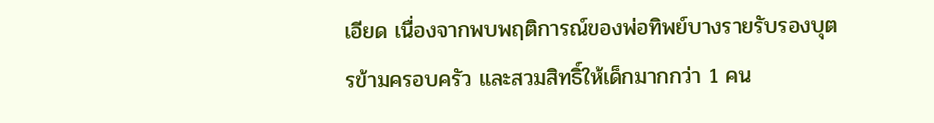เอียด เนื่องจากพบพฤติการณ์ของพ่อทิพย์บางรายรับรองบุตรข้ามครอบครัว และสวมสิทธิ์ให้เด็กมากกว่า 1 คน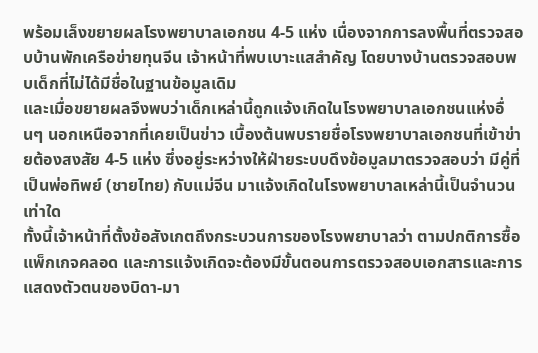พร้อมเล็งขยายผลโรงพยาบาลเอกชน 4-5 แห่ง เนื่องจากการลงพื้นที่ตรวจสอบบ้านพักเครือข่ายทุนจีน เจ้าหน้าที่พบเบาะแสสำคัญ โดยบางบ้านตรวจสอบพบเด็กที่ไม่ได้มีชื่อในฐานข้อมูลเดิม
และเมื่อขยายผลจึงพบว่าเด็กเหล่านี้ถูกแจ้งเกิดในโรงพยาบาลเอกชนแห่งอื่นๆ นอกเหนือจากที่เคยเป็นข่าว เบื้องต้นพบรายชื่อโรงพยาบาลเอกชนที่เข้าข่ายต้องสงสัย 4-5 แห่ง ซึ่งอยู่ระหว่างให้ฝ่ายระบบดึงข้อมูลมาตรวจสอบว่า มีคู่ที่เป็นพ่อทิพย์ (ชายไทย) กับแม่จีน มาแจ้งเกิดในโรงพยาบาลเหล่านี้เป็นจำนวนเท่าใด
ทั้งนี้เจ้าหน้าที่ตั้งข้อสังเกตถึงกระบวนการของโรงพยาบาลว่า ตามปกติการซื้อแพ็กเกจคลอด และการแจ้งเกิดจะต้องมีขั้นตอนการตรวจสอบเอกสารและการแสดงตัวตนของบิดา-มา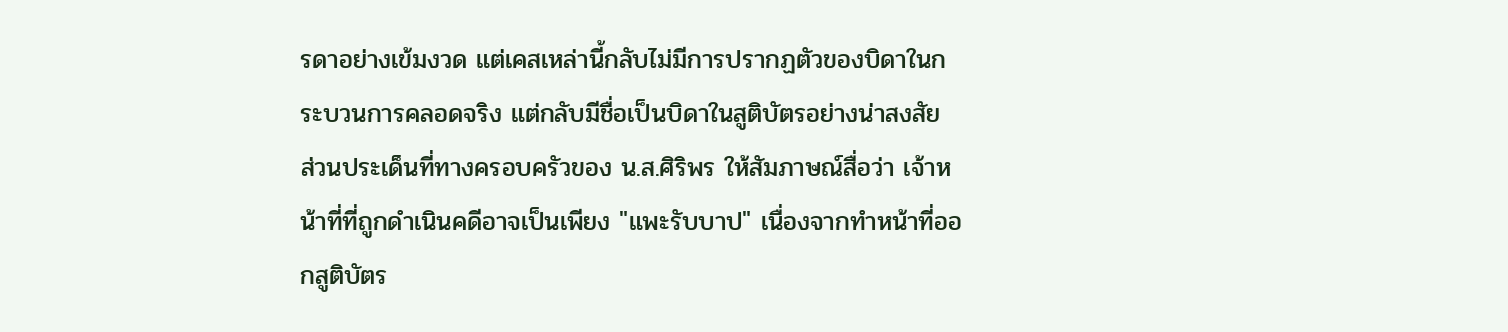รดาอย่างเข้มงวด แต่เคสเหล่านี้กลับไม่มีการปรากฏตัวของบิดาในกระบวนการคลอดจริง แต่กลับมีชื่อเป็นบิดาในสูติบัตรอย่างน่าสงสัย
ส่วนประเด็นที่ทางครอบครัวของ น.ส.ศิริพร ให้สัมภาษณ์สื่อว่า เจ้าหน้าที่ที่ถูกดำเนินคดีอาจเป็นเพียง "แพะรับบาป" เนื่องจากทำหน้าที่ออกสูติบัตร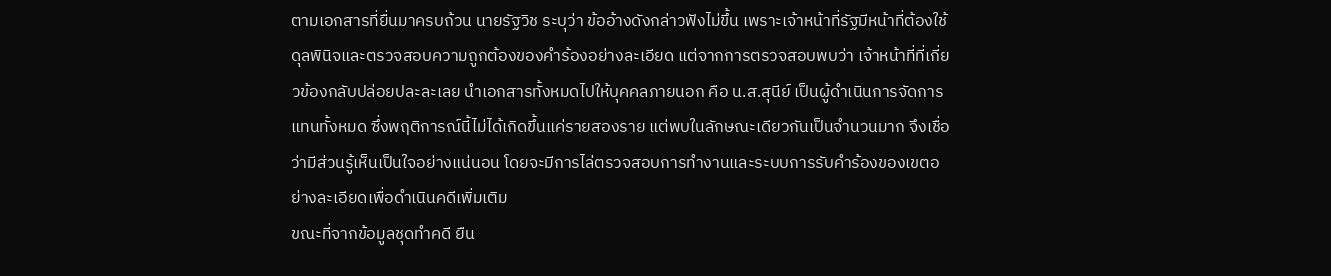ตามเอกสารที่ยื่นมาครบถ้วน นายรัฐวิช ระบุว่า ข้ออ้างดังกล่าวฟังไม่ขึ้น เพราะเจ้าหน้าที่รัฐมีหน้าที่ต้องใช้ดุลพินิจและตรวจสอบความถูกต้องของคำร้องอย่างละเอียด แต่จากการตรวจสอบพบว่า เจ้าหน้าที่ที่เกี่ยวข้องกลับปล่อยปละละเลย นำเอกสารทั้งหมดไปให้บุคคลภายนอก คือ น.ส.สุนีย์ เป็นผู้ดำเนินการจัดการแทนทั้งหมด ซึ่งพฤติการณ์นี้ไม่ได้เกิดขึ้นแค่รายสองราย แต่พบในลักษณะเดียวกันเป็นจำนวนมาก จึงเชื่อว่ามีส่วนรู้เห็นเป็นใจอย่างแน่นอน โดยจะมีการไล่ตรวจสอบการทำงานและระบบการรับคำร้องของเขตอย่างละเอียดเพื่อดำเนินคดีเพิ่มเติม
ขณะที่จากข้อมูลชุดทำคดี ยืน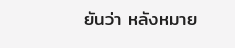ยันว่า หลังหมาย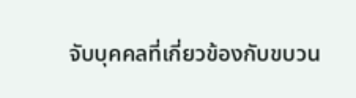จับบุคคลที่เกี่ยวข้องกับขบวน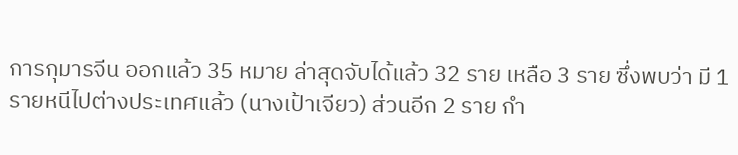การกุมารจีน ออกแล้ว 35 หมาย ล่าสุดจับได้แล้ว 32 ราย เหลือ 3 ราย ซึ่งพบว่า มี 1 รายหนีไปต่างประเทศแล้ว (นางเป้าเจียว) ส่วนอีก 2 ราย กำ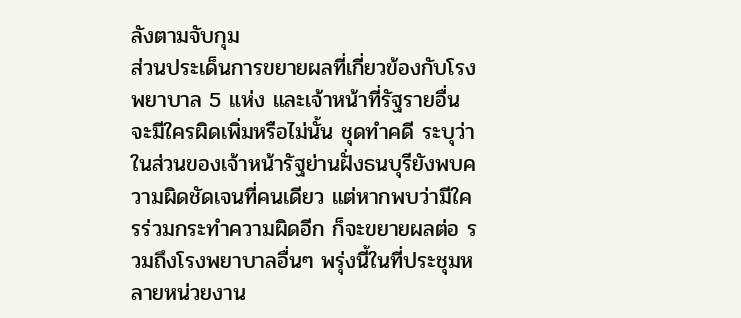ลังตามจับกุม
ส่วนประเด็นการขยายผลที่เกี่ยวข้องกับโรงพยาบาล 5 แห่ง และเจ้าหน้าที่รัฐรายอื่น จะมีใครผิดเพิ่มหรือไม่นั้น ชุดทำคดี ระบุว่า ในส่วนของเจ้าหน้ารัฐย่านฝั่งธนบุรียังพบความผิดชัดเจนที่คนเดียว แต่หากพบว่ามีใครร่วมกระทำความผิดอีก ก็จะขยายผลต่อ รวมถึงโรงพยาบาลอื่นๆ พรุ่งนี้ในที่ประชุมหลายหน่วยงาน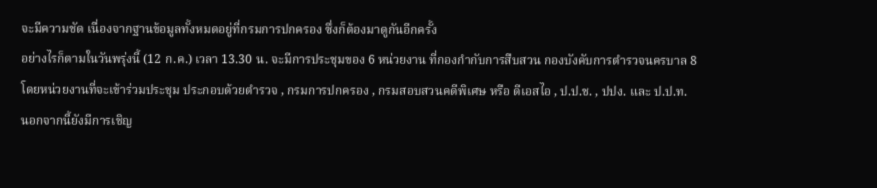จะมีความชัด เนื่องจากฐานข้อมูลทั้งหมดอยู่ที่กรมการปกครอง ซึ่งก็ต้องมาดูกันอีกครั้ง
อย่างไรก็ตามในวันพรุ่งนี้ (12 ก.ค.) เวลา 13.30 น. จะมีการประชุมของ 6 หน่วยงาน ที่กองกำกับการสืบสวน กองบังคับการตำรวจนครบาล 8
โดยหน่วยงานที่จะเข้าร่วมประชุม ประกอบด้วยตำรวจ , กรมการปกครอง , กรมสอบสวนคดีพิเศษ หรือ ดีเอสไอ , ป.ป.ช. , ปปง. และ ป.ป.ท.
นอกจากนี้ยังมีการเชิญ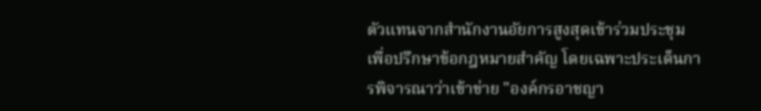ตัวแทนจากสำนักงานอัยการสูงสุดเข้าร่วมประชุม เพื่อปรึกษาข้อกฎหมายสำคัญ โดยเฉพาะประเด็นการพิจารณาว่าเข้าข่าย "องค์กรอาชญา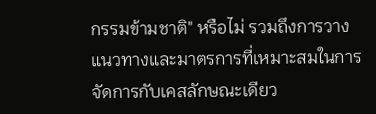กรรมข้ามชาติ" หรือไม่ รวมถึงการวางแนวทางและมาตรการที่เหมาะสมในการจัดการกับเคสลักษณะเดียว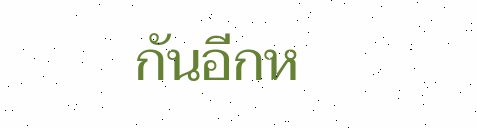กันอีกห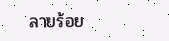ลายร้อย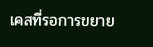เคสที่รอการขยาย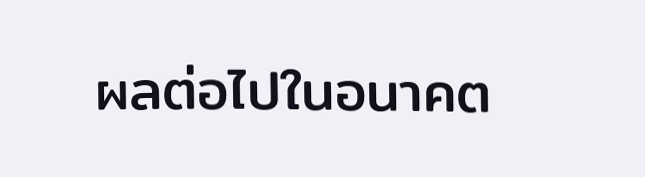ผลต่อไปในอนาคต